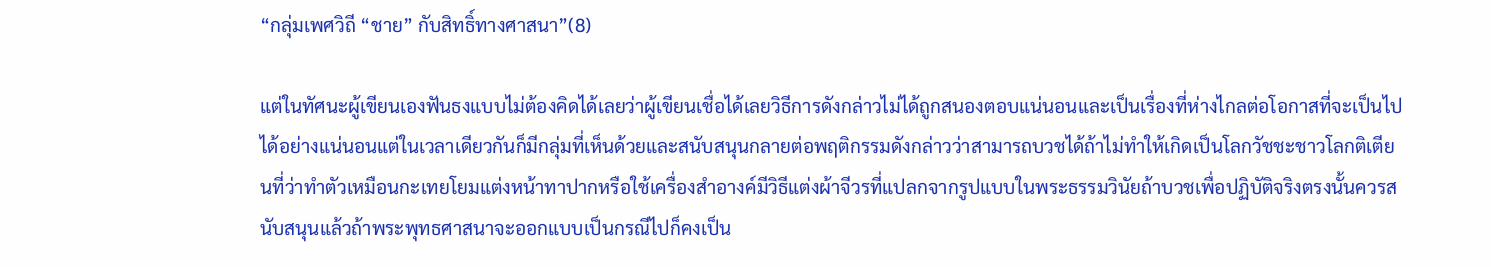“กลุ่มเพศวิถี “ชาย” กับสิทธิ์ทางศาสนา”(8)

แต่ในทัศนะผู้เขียนเองฟันธงแบบไม่ต้องคิดได้เลยว่าผู้เขียนเชื่อได้เลยวิธีการดังกล่าวไม่ได้ถูกสนองตอบแน่นอนและเป็นเรื่องที่ห่างไกลต่อโอกาสที่จะเป็นไปได้อย่างแน่นอนแต่ในเวลาเดียวกันก็มีกลุ่มที่เห็นด้วยและสนับสนุนกลายต่อพฤติกรรมดังกล่าวว่าสามารถบวชได้ถ้าไม่ทำให้เกิดเป็นโลกวัชชะชาวโลกติเตียนที่ว่าทำตัวเหมือนกะเทยโยมแต่งหน้าทาปากหรือใช้เครื่องสำอางค์มีวิธีแต่งผ้าจีวรที่แปลกจากรูปแบบในพระธรรมวินัยถ้าบวชเพื่อปฏิบัติจริงตรงนั้นควรสนับสนุนแล้วถ้าพระพุทธศาสนาจะออกแบบเป็นกรณีไปก็คงเป็น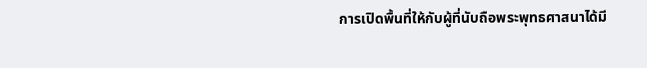การเปิดพื้นที่ให้กับผู้ที่นับถือพระพุทธศาสนาได้มี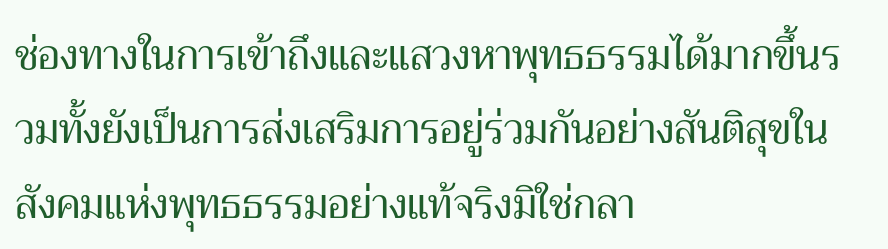ช่องทางในการเข้าถึงและแสวงหาพุทธธรรมได้มากขึ้นรวมทั้งยังเป็นการส่งเสริมการอยู่ร่วมกันอย่างสันติสุขในสังคมแห่งพุทธธรรมอย่างแท้จริงมิใช่กลา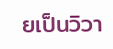ยเป็นวิวา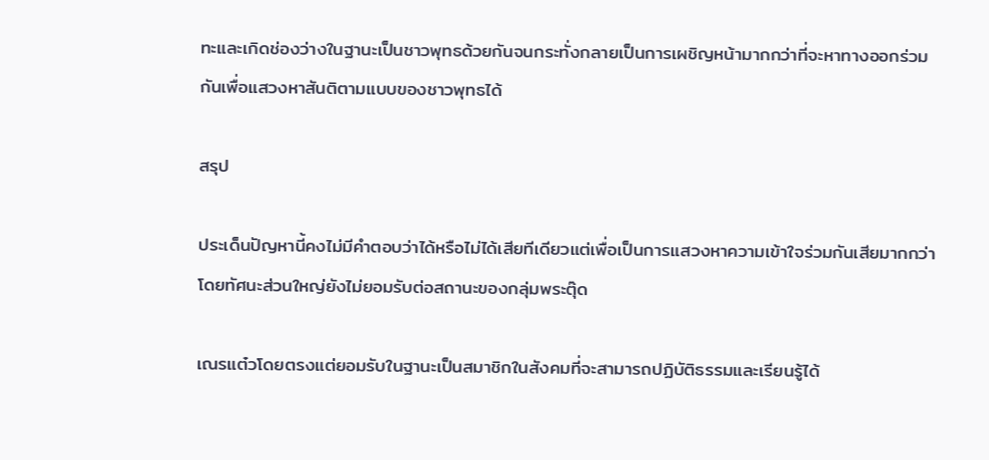ทะและเกิดช่องว่างในฐานะเป็นชาวพุทธด้วยกันจนกระทั่งกลายเป็นการเผชิญหน้ามากกว่าที่จะหาทางออกร่วมกันเพื่อแสวงหาสันติตามแบบของชาวพุทธได้

สรุป

ประเด็นปัญหานี้คงไม่มีคำตอบว่าได้หรือไม่ได้เสียทีเดียวแต่เพื่อเป็นการแสวงหาความเข้าใจร่วมกันเสียมากกว่า      โดยทัศนะส่วนใหญ่ยังไม่ยอมรับต่อสถานะของกลุ่มพระตุ๊ด

เณรแต๋วโดยตรงแต่ยอมรับในฐานะเป็นสมาชิกในสังคมที่จะสามารถปฏิบัติธรรมและเรียนรู้ได้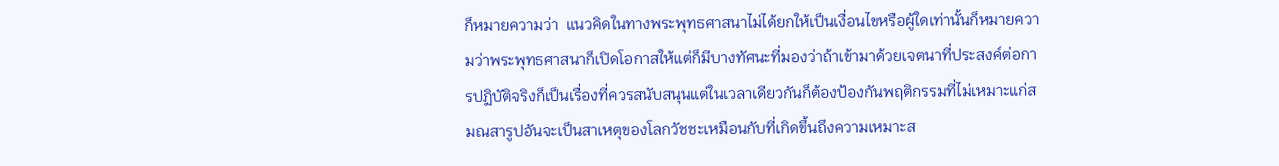ก็หมายความว่า  แนวคิดในทางพระพุทธศาสนาไม่ได้ยกให้เป็นเงื่อนไขหรือผู้ใดเท่านั้นก็หมายความว่าพระพุทธศาสนาก็เปิดโอกาสให้แต่ก็มีบางทัศนะที่มองว่าถ้าเข้ามาด้วยเจตนาที่ประสงค์ต่อการปฏิบัติจริงก็เป็นเรื่องที่ควรสนับสนุนแต่ในเวลาเดียวกันก็ต้องป้องกันพฤติกรรมที่ไม่เหมาะแก่สมณสารูปอันจะเป็นสาเหตุของโลกวัชชะเหมือนกับที่เกิดขึ้นถึงความเหมาะส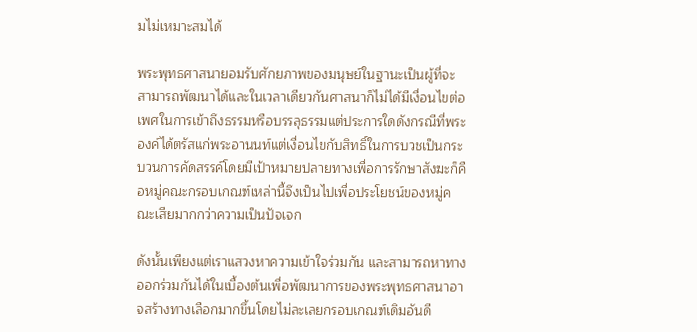มไม่เหมาะสมได้

พระพุทธศาสนายอมรับศักยภาพของมนุษย์ในฐานะเป็นผู้ที่จะสามารถพัฒนาได้และในเวลาเดียวกันศาสนาก็ไม่ได้มีเงื่อนไขต่อเพศในการเข้าถึงธรรมหรือบรรลุธรรมแต่ประการใดดังกรณีที่พระองค์ได้ตรัสแก่พระอานนท์แต่เงื่อนไขกับสิทธิ์ในการบวชเป็นกระบวนการคัดสรรค์โดยมีเป้าหมายปลายทางเพื่อการรักษาสังฆะก็คือหมู่คณะกรอบเกณฑ์เหล่านี้จึงเป็นไปเพื่อประโยชน์ของหมู่คณะเสียมากกว่าความเป็นปัจเจก

ดังนั้นเพียงแต่เราแสวงหาความเข้าใจร่วมกัน และสามารถหาทางออกร่วมกันได้ในเบื้องต้นเพื่อพัฒนาการของพระพุทธศาสนาอาจสร้างทางเลือกมากขึ้นโดยไม่ละเลยกรอบเกณฑ์เดิมอันดี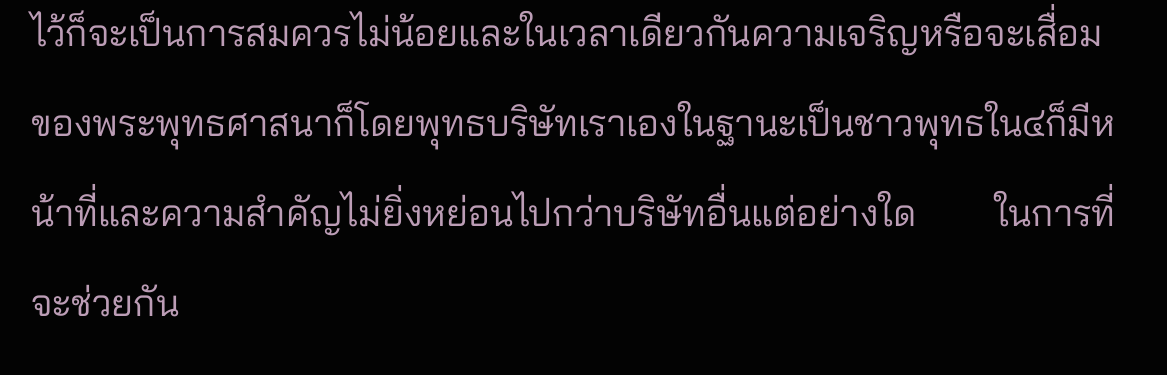ไว้ก็จะเป็นการสมควรไม่น้อยและในเวลาเดียวกันความเจริญหรือจะเสื่อมของพระพุทธศาสนาก็โดยพุทธบริษัทเราเองในฐานะเป็นชาวพุทธใน๔ก็มีหน้าที่และความสำคัญไม่ยิ่งหย่อนไปกว่าบริษัทอื่นแต่อย่างใด        ในการที่จะช่วยกัน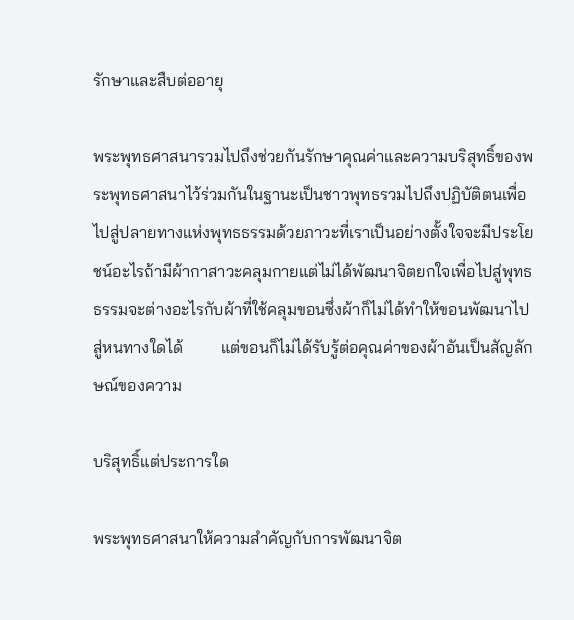รักษาและสืบต่ออายุ

พระพุทธศาสนารวมไปถึงช่วยกันรักษาคุณค่าและความบริสุทธิ์ของพระพุทธศาสนาไว้ร่วมกันในฐานะเป็นชาวพุทธรวมไปถึงปฏิบัติตนเพื่อไปสู่ปลายทางแห่งพุทธธรรมด้วยภาวะที่เราเป็นอย่างตั้งใจจะมีประโยชน์อะไรถ้ามีผ้ากาสาวะคลุมกายแต่ไม่ได้พัฒนาจิตยกใจเพื่อไปสู่พุทธธรรมจะต่างอะไรกับผ้าที่ใช้คลุมขอนซึ่งผ้าก็ไม่ได้ทำให้ขอนพัฒนาไปสู่หนทางใดได้         แต่ขอนก็ไม่ได้รับรู้ต่อคุณค่าของผ้าอันเป็นสัญลักษณ์ของความ

บริสุทธิ์แต่ประการใด

พระพุทธศาสนาให้ความสำคัญกับการพัฒนาจิต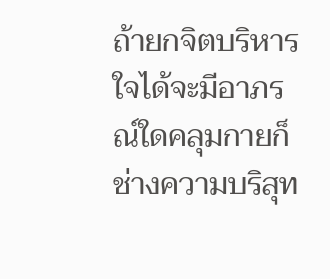ถ้ายกจิตบริหารใจได้จะมีอาภรณ์ใดคลุมกายก็ช่างความบริสุท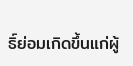ธิ์ย่อมเกิดขึ้นแก่ผู้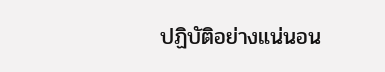ปฏิบัติอย่างแน่นอน